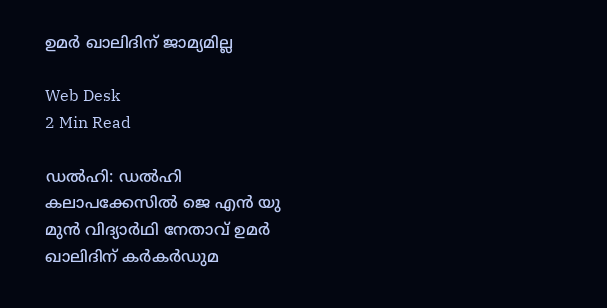ഉമര്‍ ഖാലിദിന് ജാമ്യമില്ല

Web Desk
2 Min Read

ഡല്‍ഹി: ഡല്‍ഹി കലാപക്കേസില്‍ ജെ എന്‍ യു മുന്‍ വിദ്യാര്‍ഥി നേതാവ് ഉമര്‍ ഖാലിദിന് കര്‍കര്‍ഡുമ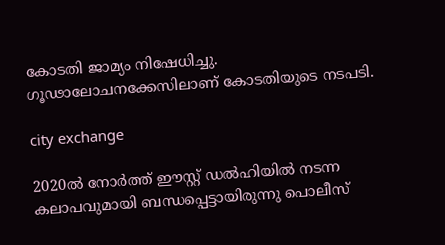കോടതി ജാമ്യം നിഷേധിച്ചു. ഗൂഢാലോചനക്കേസിലാണ് കോടതിയുടെ നടപടി.

city exchange

2020ല്‍ നോര്‍ത്ത് ഈസ്റ്റ് ഡല്‍ഹിയില്‍ നടന്ന കലാപവുമായി ബന്ധപ്പെട്ടായിരുന്നു പൊലീസ്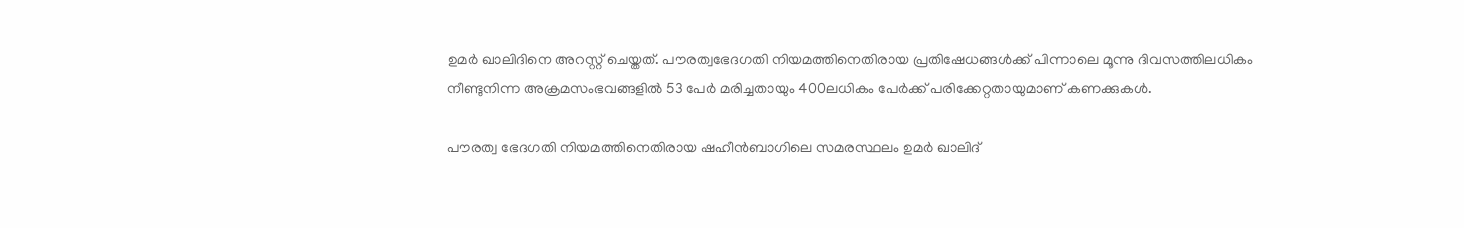ഉമര്‍ ഖാലിദിനെ അറസ്റ്റ് ചെയ്തത്. പൗരത്വഭേദഗതി നിയമത്തിനെതിരായ പ്രതിഷേധങ്ങള്‍ക്ക് പിന്നാലെ മൂന്നു ദിവസത്തിലധികം നീണ്ടുനിന്ന അക്രമസംഭവങ്ങളില്‍ 53 പേര്‍ മരിച്ചതായും 400ലധികം പേര്‍ക്ക് പരിക്കേറ്റതായുമാണ് കണക്കുകള്‍.

പൗരത്വ ഭേദഗതി നിയമത്തിനെതിരായ ഷഹീന്‍ബാഗിലെ സമരസ്ഥലം ഉമര്‍ ഖാലിദ്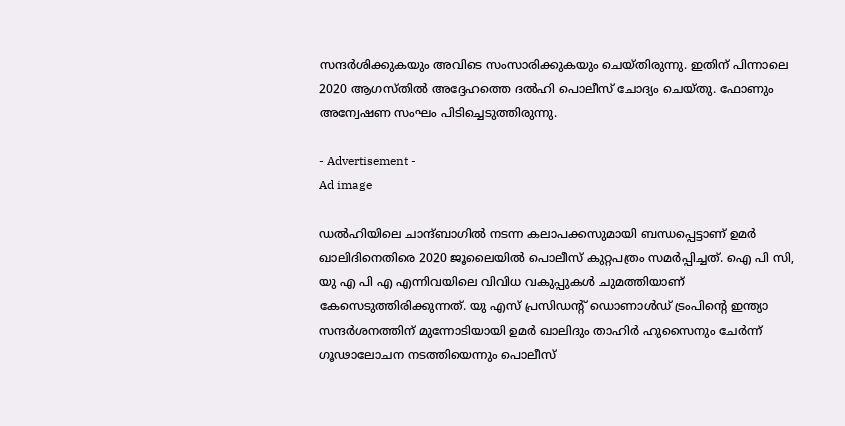സന്ദര്‍ശിക്കുകയും അവിടെ സംസാരിക്കുകയും ചെയ്തിരുന്നു. ഇതിന് പിന്നാലെ 2020 ആഗസ്തില്‍ അദ്ദേഹത്തെ ദല്‍ഹി പൊലീസ് ചോദ്യം ചെയ്തു. ഫോണും അന്വേഷണ സംഘം പിടിച്ചെടുത്തിരുന്നു.

- Advertisement -
Ad image

ഡല്‍ഹിയിലെ ചാന്ദ്ബാഗില്‍ നടന്ന കലാപക്കസുമായി ബന്ധപ്പെട്ടാണ് ഉമര്‍ ഖാലിദിനെതിരെ 2020 ജൂലൈയില്‍ പൊലീസ് കുറ്റപത്രം സമര്‍പ്പിച്ചത്. ഐ പി സി, യു എ പി എ എന്നിവയിലെ വിവിധ വകുപ്പുകള്‍ ചുമത്തിയാണ് കേസെടുത്തിരിക്കുന്നത്. യു എസ് പ്രസിഡന്റ് ഡൊണാള്‍ഡ് ട്രംപിന്റെ ഇന്ത്യാ സന്ദര്‍ശനത്തിന് മുന്നോടിയായി ഉമര്‍ ഖാലിദും താഹിര്‍ ഹുസൈനും ചേര്‍ന്ന് ഗൂഢാലോചന നടത്തിയെന്നും പൊലീസ്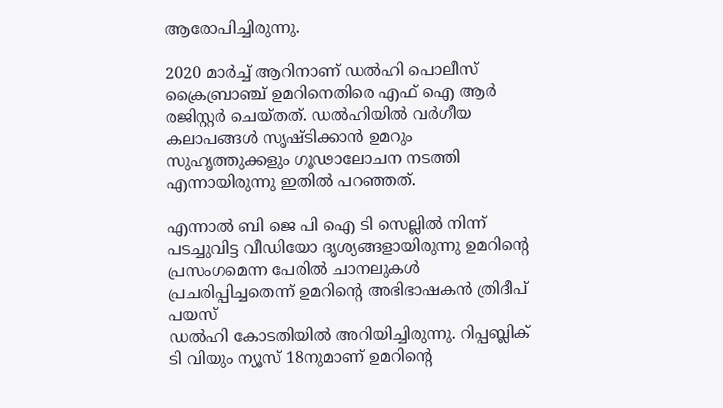ആരോപിച്ചിരുന്നു.

2020 മാര്‍ച്ച് ആറിനാണ് ഡല്‍ഹി പൊലീസ് ക്രൈബ്രാഞ്ച് ഉമറിനെതിരെ എഫ് ഐ ആര്‍ രജിസ്റ്റര്‍ ചെയ്തത്. ഡല്‍ഹിയില്‍ വര്‍ഗീയ കലാപങ്ങള്‍ സൃഷ്ടിക്കാന്‍ ഉമറും സുഹൃത്തുക്കളും ഗൂഢാലോചന നടത്തി എന്നായിരുന്നു ഇതില്‍ പറഞ്ഞത്.

എന്നാല്‍ ബി ജെ പി ഐ ടി സെല്ലില്‍ നിന്ന് പടച്ചുവിട്ട വീഡിയോ ദൃശ്യങ്ങളായിരുന്നു ഉമറിന്റെ പ്രസംഗമെന്ന പേരില്‍ ചാനലുകള്‍ പ്രചരിപ്പിച്ചതെന്ന് ഉമറിന്റെ അഭിഭാഷകന്‍ ത്രിദീപ് പയസ്
ഡല്‍ഹി കോടതിയില്‍ അറിയിച്ചിരുന്നു. റിപ്പബ്ലിക് ടി വിയും ന്യൂസ് 18നുമാണ് ഉമറിന്റെ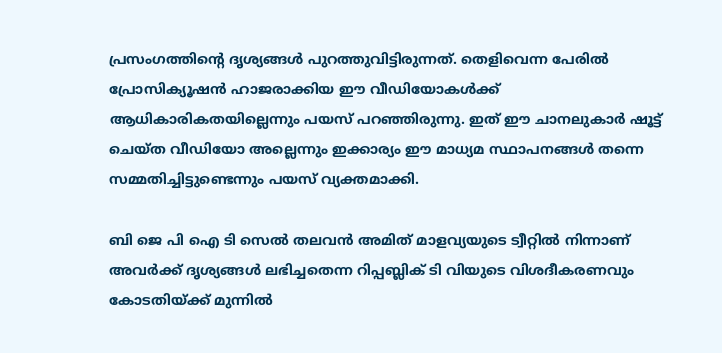പ്രസംഗത്തിന്റെ ദൃശ്യങ്ങള്‍ പുറത്തുവിട്ടിരുന്നത്. തെളിവെന്ന പേരില്‍ പ്രോസിക്യൂഷന്‍ ഹാജരാക്കിയ ഈ വീഡിയോകള്‍ക്ക് ആധികാരികതയില്ലെന്നും പയസ് പറഞ്ഞിരുന്നു. ഇത് ഈ ചാനലുകാര്‍ ഷൂട്ട് ചെയ്ത വീഡിയോ അല്ലെന്നും ഇക്കാര്യം ഈ മാധ്യമ സ്ഥാപനങ്ങള്‍ തന്നെ സമ്മതിച്ചിട്ടുണ്ടെന്നും പയസ് വ്യക്തമാക്കി.

ബി ജെ പി ഐ ടി സെല്‍ തലവന്‍ അമിത് മാളവ്യയുടെ ട്വീറ്റില്‍ നിന്നാണ് അവര്‍ക്ക് ദൃശ്യങ്ങള്‍ ലഭിച്ചതെന്ന റിപ്പബ്ലിക് ടി വിയുടെ വിശദീകരണവും കോടതിയ്ക്ക് മുന്നില്‍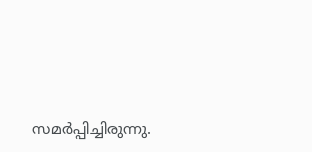സമര്‍പ്പിച്ചിരുന്നു.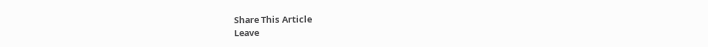Share This Article
Leave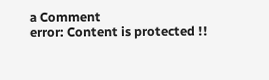a Comment
error: Content is protected !!